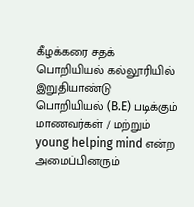கீழக்கரை சதக் பொறியியல் கல்லூரியில் இறுதியாண்டு பொறியியல் (B.E) படிக்கும் மாணவர்கள் / மற்றும் young helping mind என்ற அமைப்பினரும்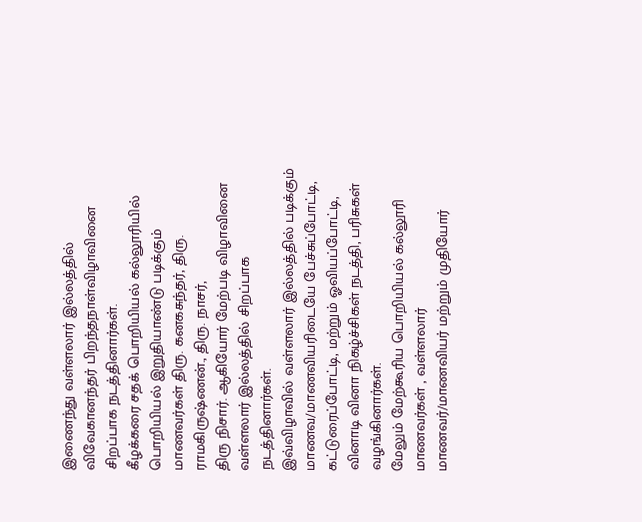இணைந்து வள்ளலார் இல்லத்தில் விவேகானந்தர் பிறந்தநாள்விழாவினை சிறப்பாக நடத்தினார்கள்.
கீழக்கரை சதக் பொறியியல் கல்லூரியில் பொறியியல் இறுதியாண்டு படிக்கும் மாணவர்கள் திரு. கனகசுந்தர், திரு. ராமகிருஷ்ணன்., திரு. நாசர்,
திரு நிசார். ஆகியோர் மேற்படி விழாவினை வள்ளலார் இல்லத்தில் சிறப்பாக நடத்தினார்கள்.
இவ்விழாவில் வள்ளலார் இல்லத்தில் படிக்கும் மாணவ/மாணவியரிடையே பேச்சுப்போட்டி, கட்டுரைப்போட்டி, மற்றும் ஓவியப்போட்டி, வினாடி வினா நிகழ்ச்சிகள் நடத்தி, பரிசுகள் வழங்கினார்கள்.
மேலும் மேற்கூரிய பொறியியல் கல்லூரி மாணவர்கள் , வள்ளலார் மாணவர்/மாணவியர் மற்றும் முதியோர்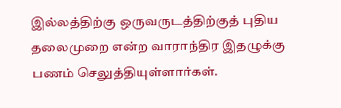இல்லத்திற்கு ஒருவருடத்திற்குத் புதிய தலைமுறை என்ற வாராந்திர இதழுக்கு பணம் செலுத்தியுள்ளார்கள்.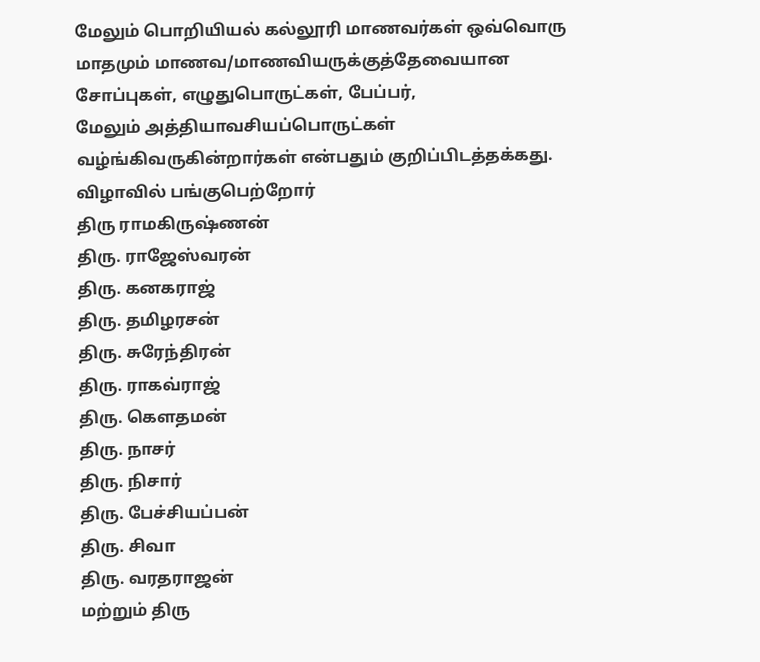மேலும் பொறியியல் கல்லூரி மாணவர்கள் ஒவ்வொரு மாதமும் மாணவ/மாணவியருக்குத்தேவையான சோப்புகள், எழுதுபொருட்கள், பேப்பர்,
மேலும் அத்தியாவசியப்பொருட்கள் வழ்ங்கிவருகின்றார்கள் என்பதும் குறிப்பிடத்தக்கது.
விழாவில் பங்குபெற்றோர்
திரு ராமகிருஷ்ணன்
திரு. ராஜேஸ்வரன்
திரு. கனகராஜ்
திரு. தமிழரசன்
திரு. சுரேந்திரன்
திரு. ராகவ்ராஜ்
திரு. கெளதமன்
திரு. நாசர்
திரு. நிசார்
திரு. பேச்சியப்பன்
திரு. சிவா
திரு. வரதராஜன்
மற்றும் திரு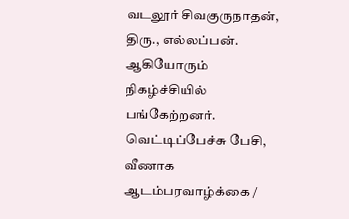வடலூர் சிவகுருநாதன், திரு., எல்லப்பன். ஆகியோரும் நிகழ்ச்சியில் பங்கேற்றனர்.
வெட்டிப்பேச்சு பேசி, வீணாக ஆடம்பரவாழ்க்கை /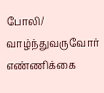போலி/ வாழ்ந்துவருவோர் எண்ணிக்கை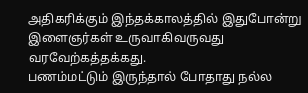அதிகரிக்கும் இந்தக்காலத்தில் இதுபோன்று இளைஞர்கள் உருவாகிவருவது வரவேற்கத்தக்கது.
பணம்மட்டும் இருந்தால் போதாது நல்ல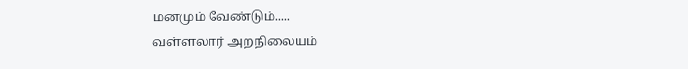மனமும் வேண்டும்.....
வள்ளலார் அறநிலையம்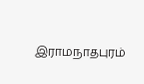இராமநாதபுரம்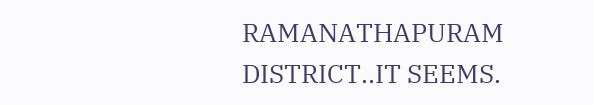RAMANATHAPURAM DISTRICT..IT SEEMS.